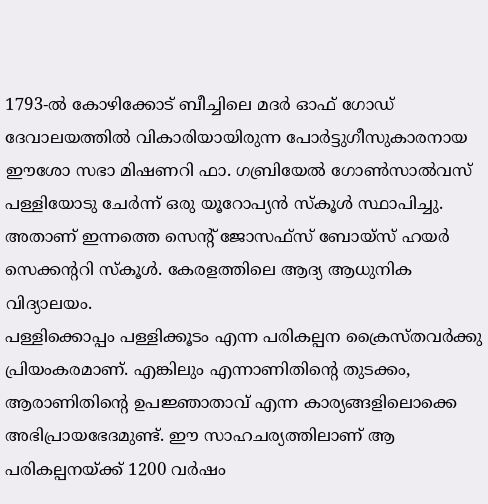1793-ൽ കോഴിക്കോട് ബീച്ചിലെ മദർ ഓഫ് ഗോഡ് ദേവാലയത്തിൽ വികാരിയായിരുന്ന പോർട്ടുഗീസുകാരനായ ഈശോ സഭാ മിഷണറി ഫാ. ഗബ്രിയേൽ ഗോൺസാൽവസ് പള്ളിയോടു ചേർന്ന് ഒരു യൂറോപ്യൻ സ്കൂൾ സ്ഥാപിച്ചു. അതാണ് ഇന്നത്തെ സെന്റ് ജോസഫ്സ് ബോയ്സ് ഹയർ സെക്കന്ററി സ്കൂൾ. കേരളത്തിലെ ആദ്യ ആധുനിക വിദ്യാലയം.
പള്ളിക്കൊപ്പം പള്ളിക്കൂടം എന്ന പരികല്പന ക്രൈസ്തവർക്കു പ്രിയംകരമാണ്. എങ്കിലും എന്നാണിതിന്റെ തുടക്കം, ആരാണിതിന്റെ ഉപജ്ഞാതാവ് എന്ന കാര്യങ്ങളിലൊക്കെ അഭിപ്രായഭേദമുണ്ട്. ഈ സാഹചര്യത്തിലാണ് ആ പരികല്പനയ്ക്ക് 1200 വർഷം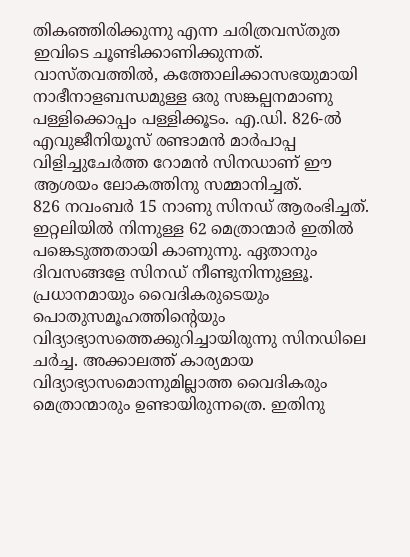തികഞ്ഞിരിക്കുന്നു എന്ന ചരിത്രവസ്തുത ഇവിടെ ചൂണ്ടിക്കാണിക്കുന്നത്.
വാസ്തവത്തിൽ, കത്തോലിക്കാസഭയുമായി നാഭീനാളബന്ധമുള്ള ഒരു സങ്കല്പനമാണു പള്ളിക്കൊപ്പം പള്ളിക്കൂടം. എ.ഡി. 826-ൽ എവുജീനിയൂസ് രണ്ടാമൻ മാർപാപ്പ വിളിച്ചുചേർത്ത റോമൻ സിനഡാണ് ഈ ആശയം ലോകത്തിനു സമ്മാനിച്ചത്.
826 നവംബർ 15 നാണു സിനഡ് ആരംഭിച്ചത്. ഇറ്റലിയിൽ നിന്നുള്ള 62 മെത്രാന്മാർ ഇതിൽ പങ്കെടുത്തതായി കാണുന്നു. ഏതാനും ദിവസങ്ങളേ സിനഡ് നീണ്ടുനിന്നുള്ളൂ. പ്രധാനമായും വൈദികരുടെയും പൊതുസമൂഹത്തിന്റെയും വിദ്യാഭ്യാസത്തെക്കുറിച്ചായിരുന്നു സിനഡിലെ ചർച്ച. അക്കാലത്ത് കാര്യമായ വിദ്യാഭ്യാസമൊന്നുമില്ലാത്ത വൈദികരും മെത്രാന്മാരും ഉണ്ടായിരുന്നത്രെ. ഇതിനു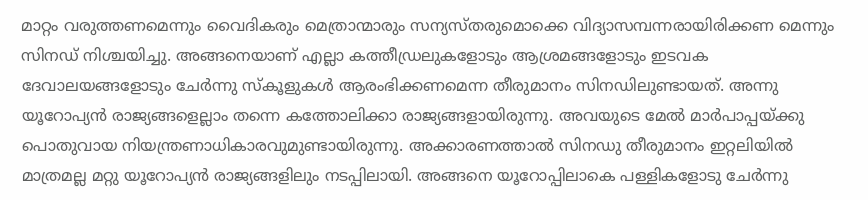മാറ്റം വരുത്തണമെന്നും വൈദികരും മെത്രാന്മാരും സന്യസ്തരുമൊക്കെ വിദ്യാസമ്പന്നരായിരിക്കണ മെന്നും സിനഡ് നിശ്ചയിച്ചു. അങ്ങനെയാണ് എല്ലാ കത്തീഡ്രലുകളോടും ആശ്രമങ്ങളോടും ഇടവക ദേവാലയങ്ങളോടും ചേർന്നു സ്കൂളുകൾ ആരംഭിക്കണമെന്ന തീരുമാനം സിനഡിലുണ്ടായത്. അന്നു യൂറോപ്യൻ രാജ്യങ്ങളെല്ലാം തന്നെ കത്തോലിക്കാ രാജ്യങ്ങളായിരുന്നു. അവയുടെ മേൽ മാർപാപ്പയ്ക്കു പൊതുവായ നിയന്ത്രണാധികാരവുമുണ്ടായിരുന്നു. അക്കാരണത്താൽ സിനഡു തീരുമാനം ഇറ്റലിയിൽ മാത്രമല്ല മറ്റു യൂറോപ്യൻ രാജ്യങ്ങളിലും നടപ്പിലായി. അങ്ങനെ യൂറോപ്പിലാകെ പള്ളികളോടു ചേർന്നു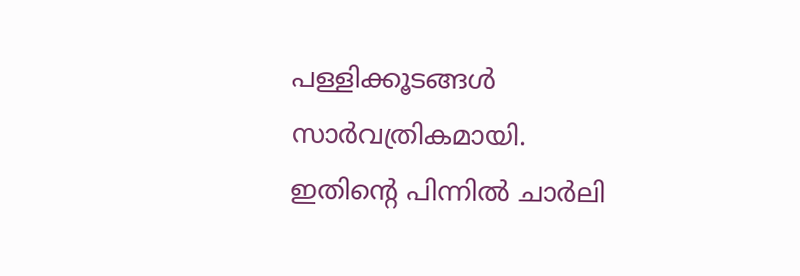പള്ളിക്കൂടങ്ങൾ സാർവത്രികമായി.
ഇതിന്റെ പിന്നിൽ ചാർലി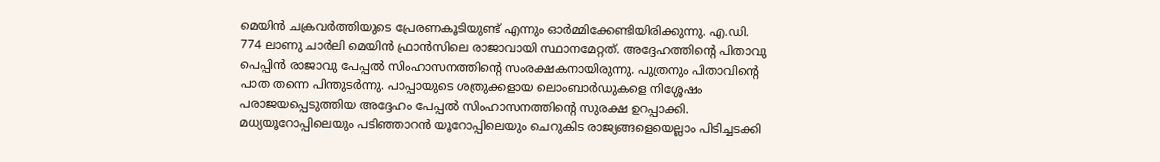മെയിൻ ചക്രവർത്തിയുടെ പ്രേരണകൂടിയുണ്ട് എന്നും ഓർമ്മിക്കേണ്ടിയിരിക്കുന്നു. എ.ഡി. 774 ലാണു ചാർലി മെയിൻ ഫ്രാൻസിലെ രാജാവായി സ്ഥാനമേറ്റത്. അദ്ദേഹത്തിന്റെ പിതാവു പെപ്പിൻ രാജാവു പേപ്പൽ സിംഹാസനത്തിന്റെ സംരക്ഷകനായിരുന്നു. പുത്രനും പിതാവിന്റെ പാത തന്നെ പിന്തുടർന്നു. പാപ്പായുടെ ശത്രുക്കളായ ലൊംബാർഡുകളെ നിശ്ശേഷം പരാജയപ്പെടുത്തിയ അദ്ദേഹം പേപ്പൽ സിംഹാസനത്തിന്റെ സുരക്ഷ ഉറപ്പാക്കി. മധ്യയൂറോപ്പിലെയും പടിഞ്ഞാറൻ യൂറോപ്പിലെയും ചെറുകിട രാജ്യങ്ങളെയെല്ലാം പിടിച്ചടക്കി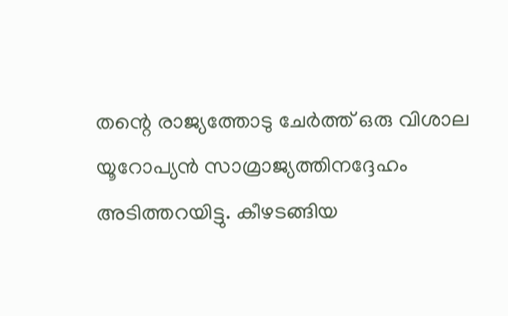തന്റെ രാജ്യത്തോടു ചേർത്ത് ഒരു വിശാല യൂറോപ്യൻ സാമ്രാജ്യത്തിനദ്ദേഹം അടിത്തറയിട്ടു. കീഴടങ്ങിയ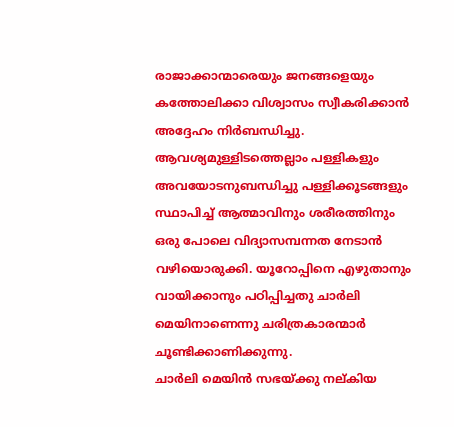രാജാക്കാന്മാരെയും ജനങ്ങളെയും കത്തോലിക്കാ വിശ്വാസം സ്വീകരിക്കാൻ അദ്ദേഹം നിർബന്ധിച്ചു. ആവശ്യമുള്ളിടത്തെല്ലാം പള്ളികളും അവയോടനുബന്ധിച്ചു പള്ളിക്കൂടങ്ങളും സ്ഥാപിച്ച് ആത്മാവിനും ശരീരത്തിനും ഒരു പോലെ വിദ്യാസമ്പന്നത നേടാൻ വഴിയൊരുക്കി. യൂറോപ്പിനെ എഴുതാനും വായിക്കാനും പഠിപ്പിച്ചതു ചാർലി മെയിനാണെന്നു ചരിത്രകാരന്മാർ ചൂണ്ടിക്കാണിക്കുന്നു.
ചാർലി മെയിൻ സഭയ്ക്കു നല്കിയ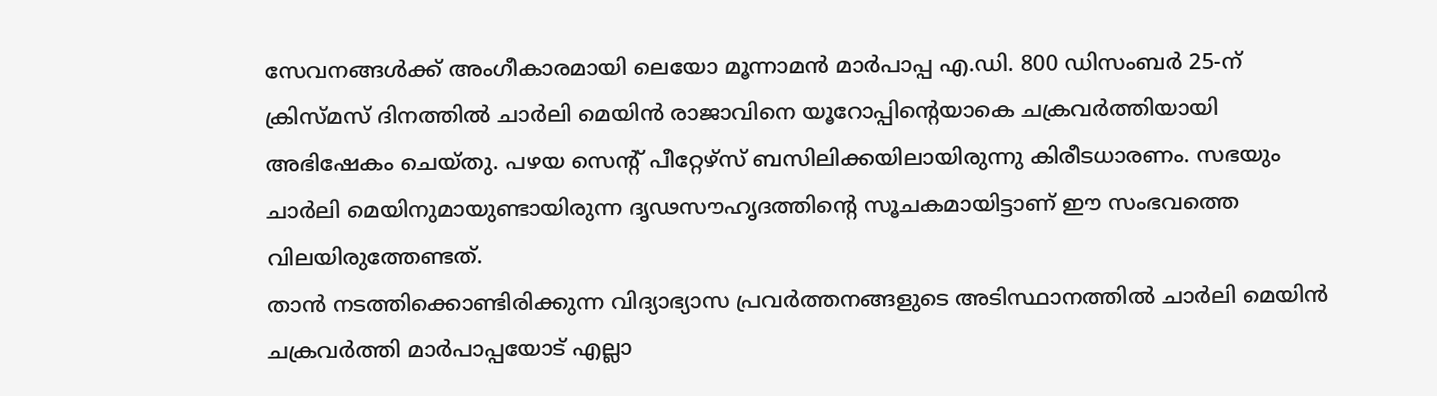സേവനങ്ങൾക്ക് അംഗീകാരമായി ലെയോ മൂന്നാമൻ മാർപാപ്പ എ.ഡി. 800 ഡിസംബർ 25-ന് ക്രിസ്മസ് ദിനത്തിൽ ചാർലി മെയിൻ രാജാവിനെ യൂറോപ്പിന്റെയാകെ ചക്രവർത്തിയായി അഭിഷേകം ചെയ്തു. പഴയ സെന്റ് പീറ്റേഴ്സ് ബസിലിക്കയിലായിരുന്നു കിരീടധാരണം. സഭയും ചാർലി മെയിനുമായുണ്ടായിരുന്ന ദൃഢസൗഹൃദത്തിന്റെ സൂചകമായിട്ടാണ് ഈ സംഭവത്തെ വിലയിരുത്തേണ്ടത്.
താൻ നടത്തിക്കൊണ്ടിരിക്കുന്ന വിദ്യാഭ്യാസ പ്രവർത്തനങ്ങളുടെ അടിസ്ഥാനത്തിൽ ചാർലി മെയിൻ ചക്രവർത്തി മാർപാപ്പയോട് എല്ലാ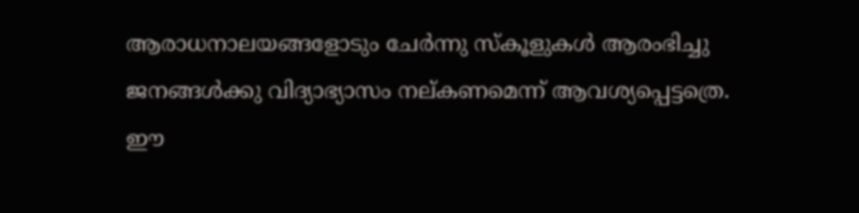ആരാധനാലയങ്ങളോടും ചേർന്നു സ്കൂളുകൾ ആരംഭിച്ചു ജനങ്ങൾക്കു വിദ്യാഭ്യാസം നല്കണമെന്ന് ആവശ്യപ്പെട്ടത്രെ. ഈ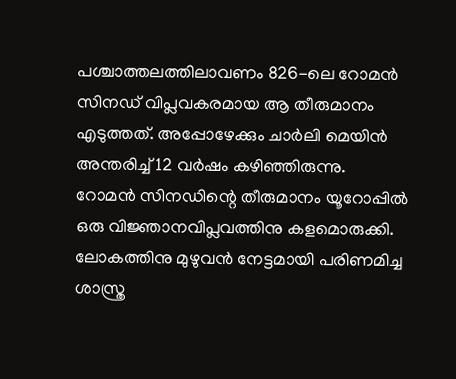പശ്ചാത്തലത്തിലാവണം 826-ലെ റോമൻ സിനഡ് വിപ്ലവകരമായ ആ തീരുമാനം എടുത്തത്. അപ്പോഴേക്കും ചാർലി മെയിൻ അന്തരിച്ച് 12 വർഷം കഴിഞ്ഞിരുന്നു.
റോമൻ സിനഡിന്റെ തീരുമാനം യൂറോപ്പിൽ ഒരു വിജ്ഞാനവിപ്ലവത്തിനു കളമൊരുക്കി. ലോകത്തിനു മുഴുവൻ നേട്ടമായി പരിണമിച്ച ശാസ്ത്ര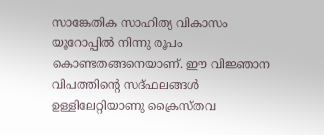സാങ്കേതിക സാഹിത്യ വികാസം യൂറോപ്പിൽ നിന്നു രൂപം കൊണ്ടതങ്ങനെയാണ്. ഈ വിജ്ഞാന വിപത്തിന്റെ സദ്ഫലങ്ങൾ ഉള്ളിലേറ്റിയാണു ക്രൈസ്തവ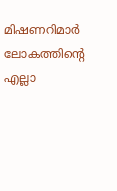മിഷണറിമാർ ലോകത്തിന്റെ എല്ലാ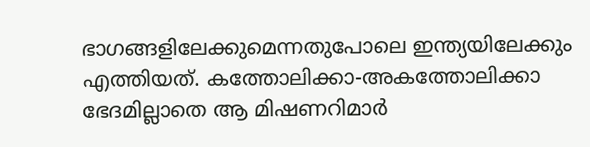ഭാഗങ്ങളിലേക്കുമെന്നതുപോലെ ഇന്ത്യയിലേക്കും എത്തിയത്. കത്തോലിക്കാ-അകത്തോലിക്കാ ഭേദമില്ലാതെ ആ മിഷണറിമാർ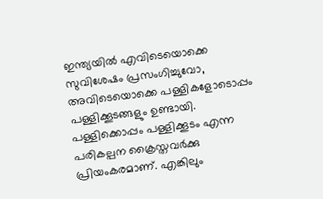ഇന്ത്യയിൽ എവിടെയൊക്കെ സുവിശേഷം പ്രസംഗിച്ചുവോ, അവിടെയൊക്കെ പള്ളികളോടൊപ്പം പള്ളിക്കൂടങ്ങളും ഉണ്ടായി.
പള്ളിക്കൊപ്പം പള്ളിക്കൂടം എന്ന പരികല്പന ക്രൈസ്തവർക്കു പ്രിയംകരമാണ്. എങ്കിലും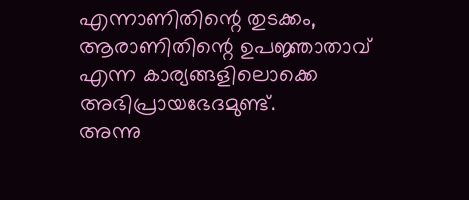എന്നാണിതിന്റെ തുടക്കം, ആരാണിതിന്റെ ഉപജ്ഞാതാവ് എന്ന കാര്യങ്ങളിലൊക്കെ അഭിപ്രായഭേദമുണ്ട്.
അന്നു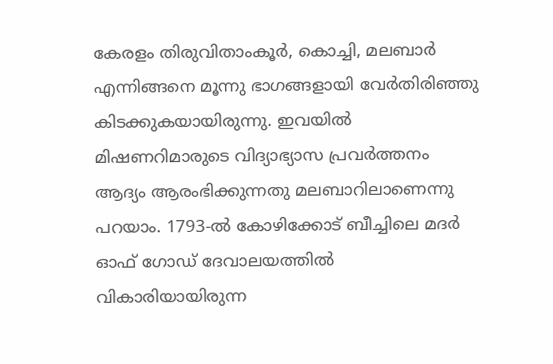കേരളം തിരുവിതാംകൂർ, കൊച്ചി, മലബാർ എന്നിങ്ങനെ മൂന്നു ഭാഗങ്ങളായി വേർതിരിഞ്ഞു കിടക്കുകയായിരുന്നു. ഇവയിൽ മിഷണറിമാരുടെ വിദ്യാഭ്യാസ പ്രവർത്തനം ആദ്യം ആരംഭിക്കുന്നതു മലബാറിലാണെന്നു പറയാം. 1793-ൽ കോഴിക്കോട് ബീച്ചിലെ മദർ ഓഫ് ഗോഡ് ദേവാലയത്തിൽ വികാരിയായിരുന്ന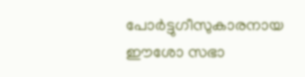പോർട്ടുഗീസുകാരനായ ഈശോ സഭാ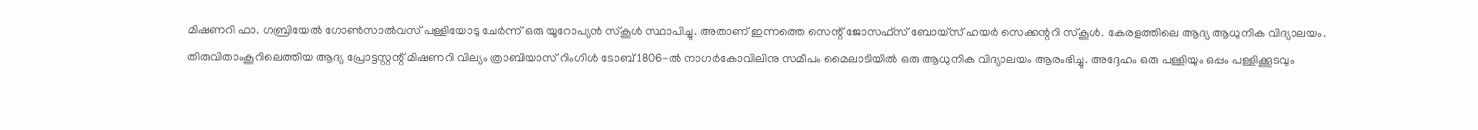മിഷണറി ഫാ. ഗബ്രിയേൽ ഗോൺസാൽവസ് പള്ളിയോടു ചേർന്ന് ഒരു യൂറോപ്യൻ സ്കൂൾ സ്ഥാപിച്ചു. അതാണ് ഇന്നത്തെ സെന്റ് ജോസഫ്സ് ബോയ്സ് ഹയർ സെക്കന്ററി സ്കൂൾ. കേരളത്തിലെ ആദ്യ ആധുനിക വിദ്യാലയം.
തിരുവിതാംകൂറിലെത്തിയ ആദ്യ പ്രോട്ടസ്റ്റന്റ് മിഷണറി വില്യം ത്രാബിയാസ് റിംഗിൾ ടോബ് 1806-ൽ നാഗർകോവിലിനു സമീപം മൈലാടിയിൽ ഒരു ആധുനിക വിദ്യാലയം ആരംഭിച്ചു. അദ്ദേഹം ഒരു പള്ളിയും ഒപ്പം പള്ളിക്കൂടവും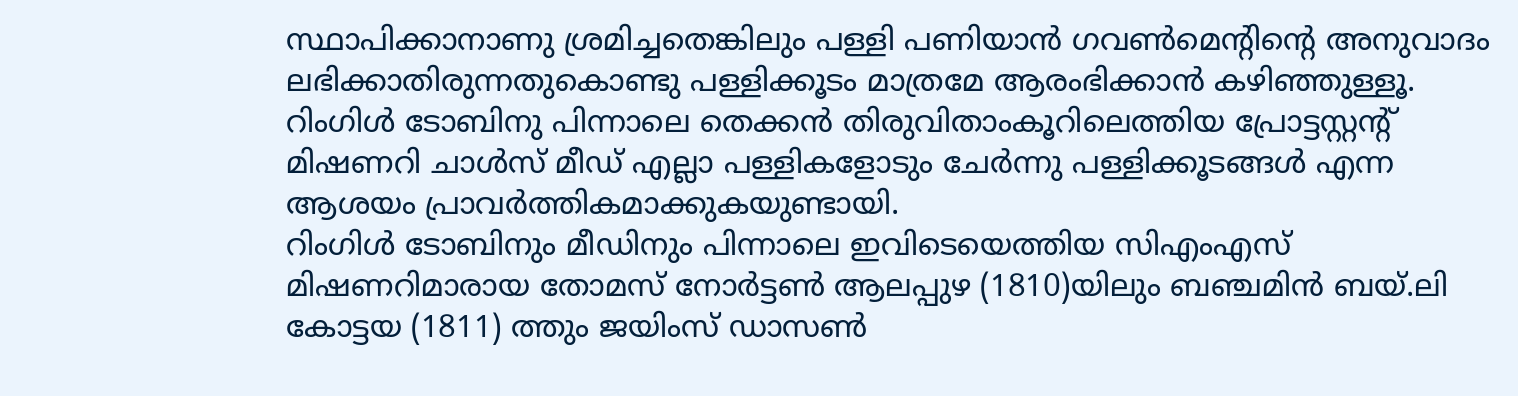സ്ഥാപിക്കാനാണു ശ്രമിച്ചതെങ്കിലും പള്ളി പണിയാൻ ഗവൺമെന്റിന്റെ അനുവാദം ലഭിക്കാതിരുന്നതുകൊണ്ടു പള്ളിക്കൂടം മാത്രമേ ആരംഭിക്കാൻ കഴിഞ്ഞുള്ളൂ. റിംഗിൾ ടോബിനു പിന്നാലെ തെക്കൻ തിരുവിതാംകൂറിലെത്തിയ പ്രോട്ടസ്റ്റന്റ് മിഷണറി ചാൾസ് മീഡ് എല്ലാ പള്ളികളോടും ചേർന്നു പള്ളിക്കൂടങ്ങൾ എന്ന ആശയം പ്രാവർത്തികമാക്കുകയുണ്ടായി.
റിംഗിൾ ടോബിനും മീഡിനും പിന്നാലെ ഇവിടെയെത്തിയ സിഎംഎസ് മിഷണറിമാരായ തോമസ് നോർട്ടൺ ആലപ്പുഴ (1810)യിലും ബഞ്ചമിൻ ബയ്.ലി കോട്ടയ (1811) ത്തും ജയിംസ് ഡാസൺ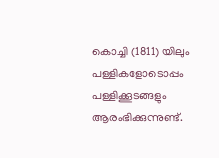കൊച്ചി (1811) യിലും പള്ളികളോടൊപ്പം പള്ളിക്കൂടങ്ങളും ആരംഭിക്കുന്നുണ്ട്.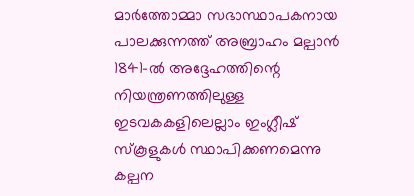മാർത്തോമ്മാ സഭാസ്ഥാപകനായ പാലക്കുന്നത്ത് അബ്രാഹം മല്പാൻ 1841-ൽ അദ്ദേഹത്തിന്റെ നിയന്ത്രണത്തിലുള്ള ഇടവകകളിലെല്ലാം ഇംഗ്ലീഷ് സ്കൂളുകൾ സ്ഥാപിക്കണമെന്നു കല്പന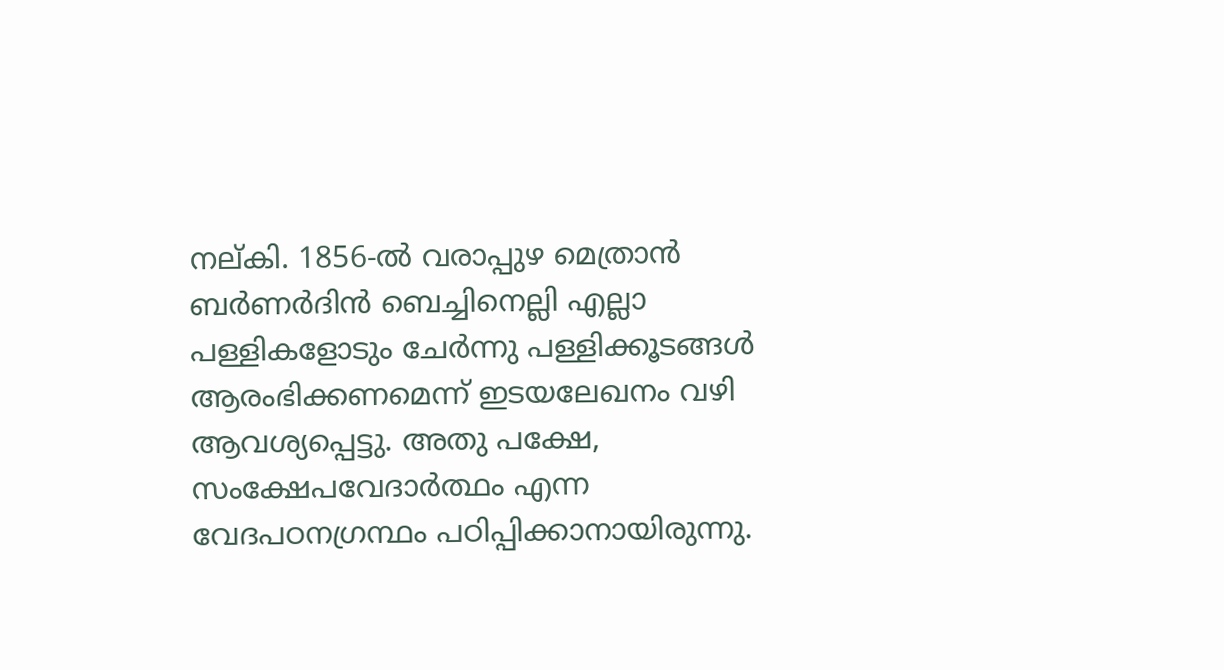നല്കി. 1856-ൽ വരാപ്പുഴ മെത്രാൻ ബർണർദിൻ ബെച്ചിനെല്ലി എല്ലാ പള്ളികളോടും ചേർന്നു പള്ളിക്കൂടങ്ങൾ ആരംഭിക്കണമെന്ന് ഇടയലേഖനം വഴി ആവശ്യപ്പെട്ടു. അതു പക്ഷേ, സംക്ഷേപവേദാർത്ഥം എന്ന വേദപഠനഗ്രന്ഥം പഠിപ്പിക്കാനായിരുന്നു.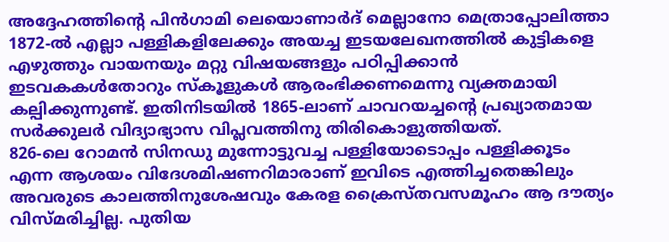അദ്ദേഹത്തിന്റെ പിൻഗാമി ലെയൊണാർദ് മെല്ലാനോ മെത്രാപ്പോലിത്താ 1872-ൽ എല്ലാ പള്ളികളിലേക്കും അയച്ച ഇടയലേഖനത്തിൽ കുട്ടികളെ എഴുത്തും വായനയും മറ്റു വിഷയങ്ങളും പഠിപ്പിക്കാൻ ഇടവകകൾതോറും സ്കൂളുകൾ ആരംഭിക്കണമെന്നു വ്യക്തമായി കല്പിക്കുന്നുണ്ട്. ഇതിനിടയിൽ 1865-ലാണ് ചാവറയച്ചന്റെ പ്രഖ്യാതമായ സർക്കുലർ വിദ്യാഭ്യാസ വിപ്ലവത്തിനു തിരികൊളുത്തിയത്.
826-ലെ റോമൻ സിനഡു മുന്നോട്ടുവച്ച പള്ളിയോടൊപ്പം പള്ളിക്കൂടം എന്ന ആശയം വിദേശമിഷണറിമാരാണ് ഇവിടെ എത്തിച്ചതെങ്കിലും അവരുടെ കാലത്തിനുശേഷവും കേരള ക്രൈസ്തവസമൂഹം ആ ദൗത്യം വിസ്മരിച്ചില്ല. പുതിയ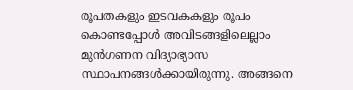രൂപതകളും ഇടവകകളും രൂപം കൊണ്ടപ്പോൾ അവിടങ്ങളിലെല്ലാം മുൻഗണന വിദ്യാഭ്യാസ സ്ഥാപനങ്ങൾക്കായിരുന്നു. അങ്ങനെ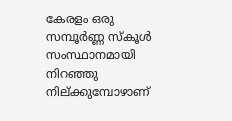കേരളം ഒരു സമ്പൂർണ്ണ സ്കൂൾ സംസ്ഥാനമായി നിറഞ്ഞു നില്ക്കുമ്പോഴാണ്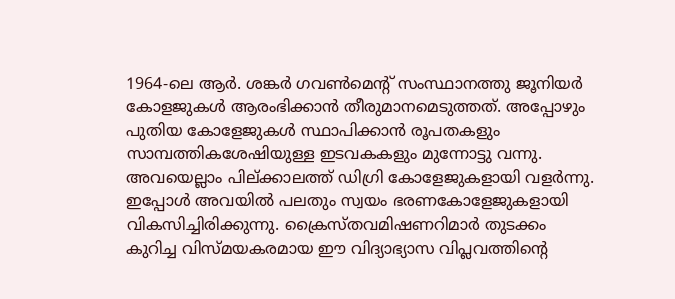1964-ലെ ആർ. ശങ്കർ ഗവൺമെന്റ് സംസ്ഥാനത്തു ജൂനിയർ കോളജുകൾ ആരംഭിക്കാൻ തീരുമാനമെടുത്തത്. അപ്പോഴും പുതിയ കോളേജുകൾ സ്ഥാപിക്കാൻ രൂപതകളും സാമ്പത്തികശേഷിയുള്ള ഇടവകകളും മുന്നോട്ടു വന്നു. അവയെല്ലാം പില്ക്കാലത്ത് ഡിഗ്രി കോളേജുകളായി വളർന്നു. ഇപ്പോൾ അവയിൽ പലതും സ്വയം ഭരണകോളേജുകളായി വികസിച്ചിരിക്കുന്നു. ക്രൈസ്തവമിഷണറിമാർ തുടക്കം കുറിച്ച വിസ്മയകരമായ ഈ വിദ്യാഭ്യാസ വിപ്ലവത്തിന്റെ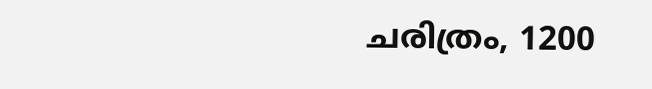ചരിത്രം, 1200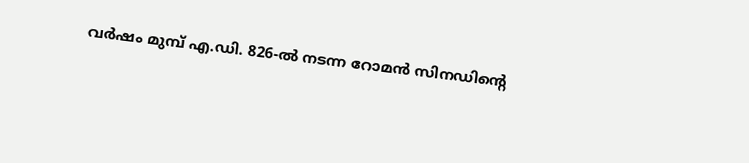വർഷം മുമ്പ് എ.ഡി. 826-ൽ നടന്ന റോമൻ സിനഡിന്റെ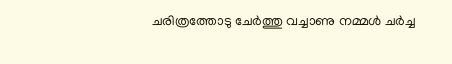ചരിത്രത്തോടു ചേർത്തു വച്ചാണു നമ്മൾ ചർച്ച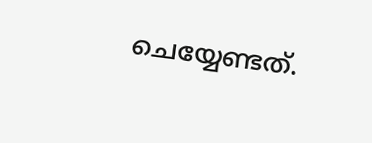ചെയ്യേണ്ടത്.